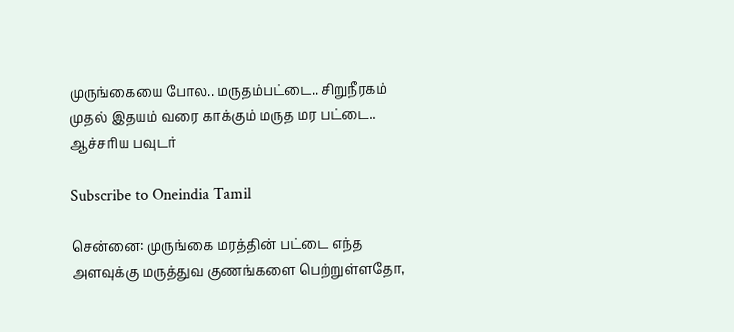முருங்கையை போல.. மருதம்பட்டை.. சிறுநீரகம் முதல் இதயம் வரை காக்கும் மருத மர பட்டை.. ஆச்சரிய பவுடர்

Subscribe to Oneindia Tamil

சென்னை: முருங்கை மரத்தின் பட்டை எந்த அளவுக்கு மருத்துவ குணங்களை பெற்றுள்ளதோ,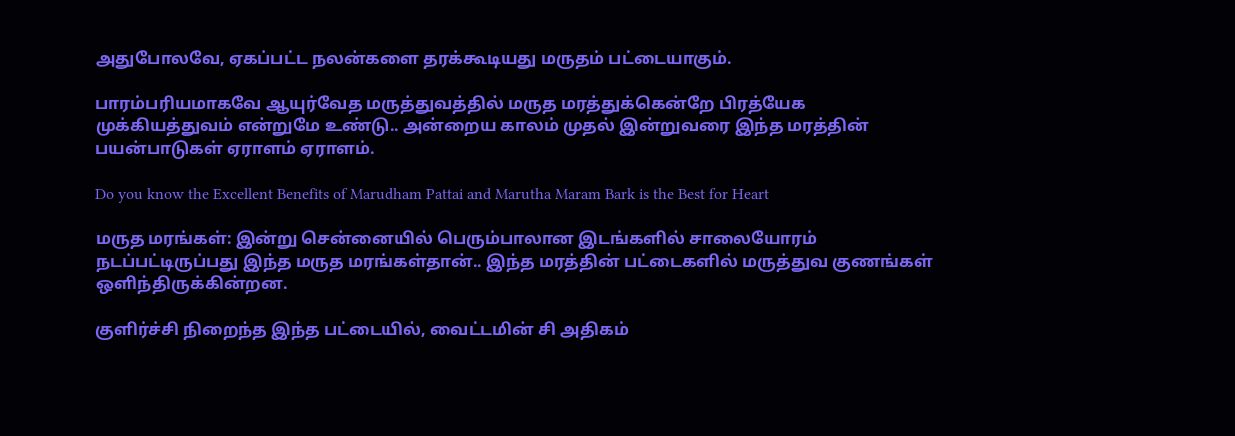அதுபோலவே, ஏகப்பட்ட நலன்களை தரக்கூடியது மருதம் பட்டையாகும்.

பாரம்பரியமாகவே ஆயுர்வேத மருத்துவத்தில் மருத மரத்துக்கென்றே பிரத்யேக முக்கியத்துவம் என்றுமே உண்டு.. அன்றைய காலம் முதல் இன்றுவரை இந்த மரத்தின் பயன்பாடுகள் ஏராளம் ஏராளம்.

Do you know the Excellent Benefits of Marudham Pattai and Marutha Maram Bark is the Best for Heart

மருத மரங்கள்: இன்று சென்னையில் பெரும்பாலான இடங்களில் சாலையோரம் நடப்பட்டிருப்பது இந்த மருத மரங்கள்தான்.. இந்த மரத்தின் பட்டைகளில் மருத்துவ குணங்கள் ஒளிந்திருக்கின்றன.

குளிர்ச்சி நிறைந்த இந்த பட்டையில், வைட்டமின் சி அதிகம்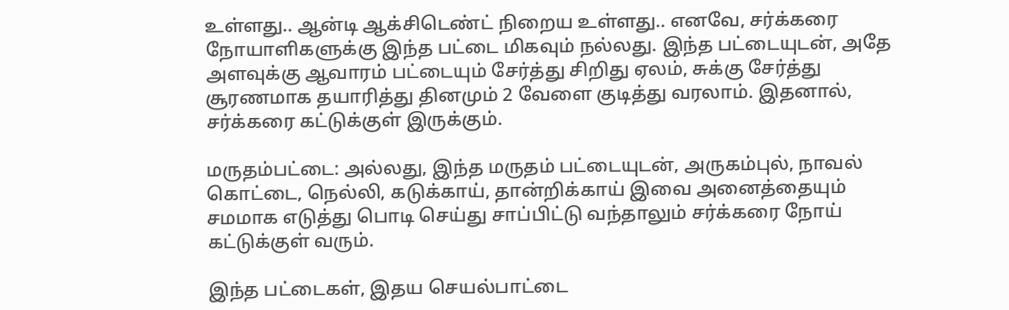உள்ளது.. ஆன்டி ஆக்சிடெண்ட் நிறைய உள்ளது.. எனவே, சர்க்கரை நோயாளிகளுக்கு இந்த பட்டை மிகவும் நல்லது. இந்த பட்டையுடன், அதே அளவுக்கு ஆவாரம் பட்டையும் சேர்த்து சிறிது ஏலம், சுக்கு சேர்த்து சூரணமாக தயாரித்து தினமும் 2 வேளை குடித்து வரலாம். இதனால், சர்க்கரை கட்டுக்குள் இருக்கும்.

மருதம்பட்டை: அல்லது, இந்த மருதம் பட்டையுடன், அருகம்புல், நாவல் கொட்டை, நெல்லி, கடுக்காய், தான்றிக்காய் இவை அனைத்தையும் சமமாக எடுத்து பொடி செய்து சாப்பிட்டு வந்தாலும் சர்க்கரை நோய் கட்டுக்குள் வரும்.

இந்த பட்டைகள், இதய செயல்பாட்டை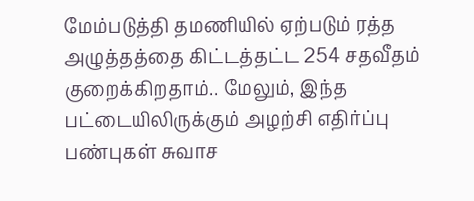மேம்படுத்தி தமணியில் ஏற்படும் ரத்த அழுத்தத்தை கிட்டத்தட்ட 254 சதவீதம் குறைக்கிறதாம்.. மேலும், இந்த பட்டையிலிருக்கும் அழற்சி எதிர்ப்பு பண்புகள் சுவாச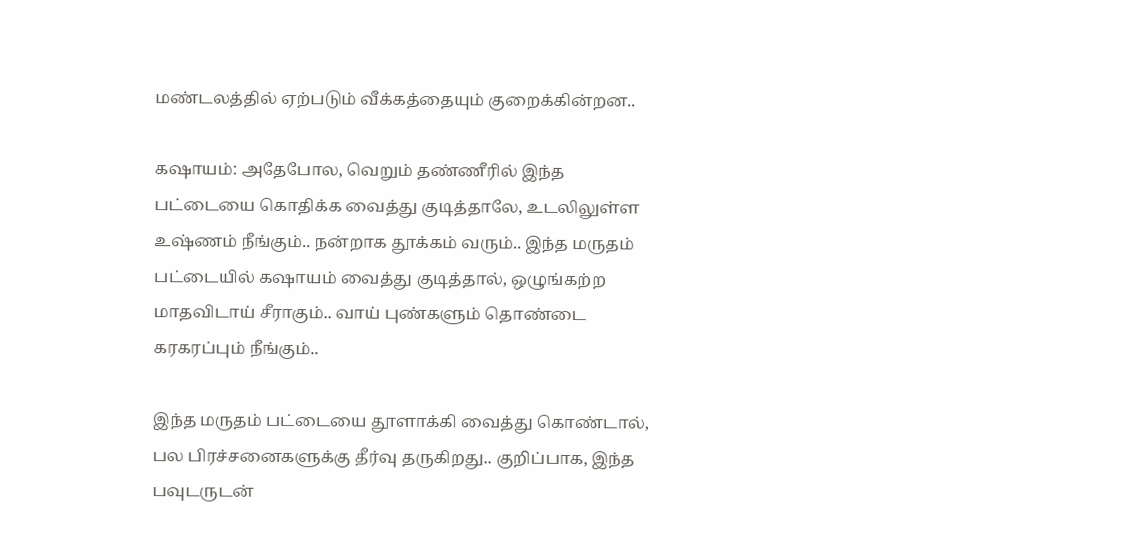மண்டலத்தில் ஏற்படும் வீக்கத்தையும் குறைக்கின்றன..

கஷாயம்: அதேபோல, வெறும் தண்ணீரில் இந்த பட்டையை கொதிக்க வைத்து குடித்தாலே, உடலிலுள்ள உஷ்ணம் நீங்கும்.. நன்றாக தூக்கம் வரும்.. இந்த மருதம் பட்டையில் கஷாயம் வைத்து குடித்தால், ஒழுங்கற்ற மாதவிடாய் சீராகும்.. வாய் புண்களும் தொண்டை கரகரப்பும் நீங்கும்..

இந்த மருதம் பட்டையை தூளாக்கி வைத்து கொண்டால், பல பிரச்சனைகளுக்கு தீர்வு தருகிறது.. குறிப்பாக, இந்த பவுடருடன்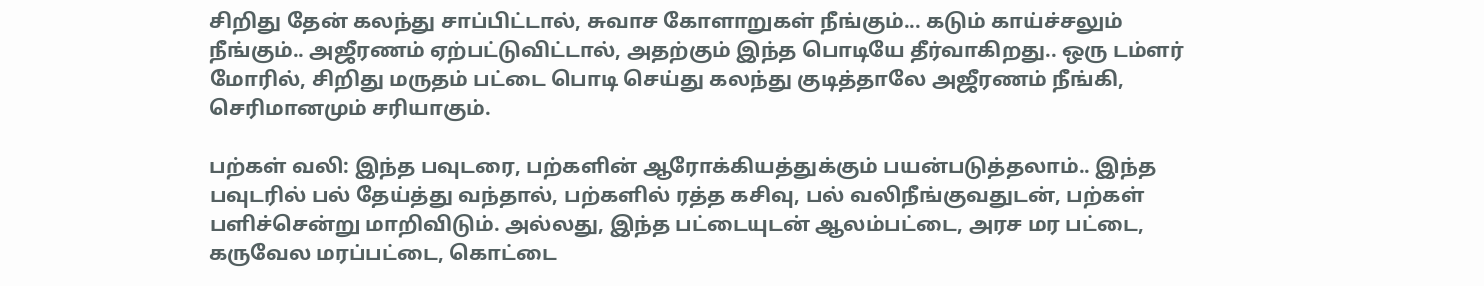சிறிது தேன் கலந்து சாப்பிட்டால், சுவாச கோளாறுகள் நீங்கும்... கடும் காய்ச்சலும் நீங்கும்.. அஜீரணம் ஏற்பட்டுவிட்டால், அதற்கும் இந்த பொடியே தீர்வாகிறது.. ஒரு டம்ளர் மோரில், சிறிது மருதம் பட்டை பொடி செய்து கலந்து குடித்தாலே அஜீரணம் நீங்கி, செரிமானமும் சரியாகும்.

பற்கள் வலி: இந்த பவுடரை, பற்களின் ஆரோக்கியத்துக்கும் பயன்படுத்தலாம்.. இந்த பவுடரில் பல் தேய்த்து வந்தால், பற்களில் ரத்த கசிவு, பல் வலிநீங்குவதுடன், பற்கள் பளிச்சென்று மாறிவிடும். அல்லது, இந்த பட்டையுடன் ஆலம்பட்டை, அரச மர பட்டை, கருவேல மரப்பட்டை, கொட்டை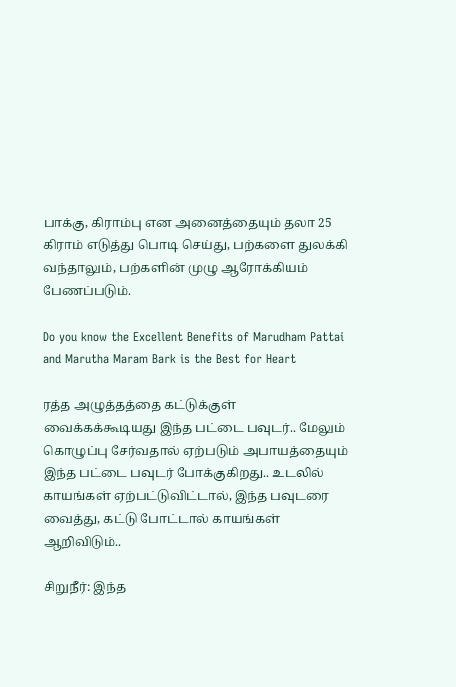பாக்கு, கிராம்பு என அனைத்தையும் தலா 25 கிராம் எடுத்து பொடி செய்து, பற்களை துலக்கி வந்தாலும், பற்களின் முழு ஆரோக்கியம் பேணப்படும்.

Do you know the Excellent Benefits of Marudham Pattai and Marutha Maram Bark is the Best for Heart

ரத்த அழுத்தத்தை கட்டுக்குள் வைக்கக்கூடியது இந்த பட்டை பவுடர்.. மேலும் கொழுப்பு சேர்வதால் ஏற்படும் அபாயத்தையும் இந்த பட்டை பவுடர் போக்குகிறது.. உடலில் காயங்கள் ஏற்பட்டுவிட்டால், இந்த பவுடரை வைத்து, கட்டு போட்டால் காயங்கள் ஆறிவிடும்..

சிறுநீர்: இந்த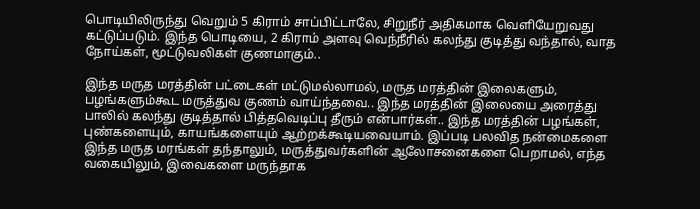பொடியிலிருந்து வெறும் 5 கிராம் சாப்பிட்டாலே, சிறுநீர் அதிகமாக வெளியேறுவது கட்டுப்படும். இந்த பொடியை, 2 கிராம் அளவு வெந்நீரில் கலந்து குடித்து வந்தால், வாத நோய்கள், மூட்டுவலிகள் குணமாகும்..

இந்த மருத மரத்தின் பட்டைகள் மட்டுமல்லாமல், மருத மரத்தின் இலைகளும், பழங்களும்கூட மருத்துவ குணம் வாய்ந்தவை.. இந்த மரத்தின் இலையை அரைத்து பாலில் கலந்து குடித்தால் பித்தவெடிப்பு தீரும் என்பார்கள்.. இந்த மரத்தின் பழங்கள், புண்களையும், காயங்களையும் ஆற்றக்கூடியவையாம். இப்படி பலவித நன்மைகளை இந்த மருத மரங்கள் தந்தாலும், மருத்துவர்களின் ஆலோசனைகளை பெறாமல், எந்த வகையிலும், இவைகளை மருந்தாக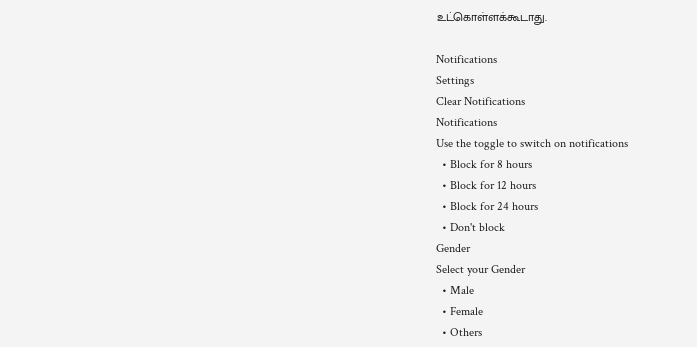உட்கொள்ளக்கூடாது.

Notifications
Settings
Clear Notifications
Notifications
Use the toggle to switch on notifications
  • Block for 8 hours
  • Block for 12 hours
  • Block for 24 hours
  • Don't block
Gender
Select your Gender
  • Male
  • Female
  • Others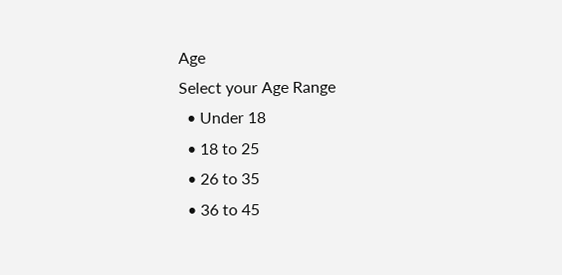Age
Select your Age Range
  • Under 18
  • 18 to 25
  • 26 to 35
  • 36 to 45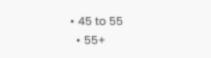• 45 to 55
  • 55+